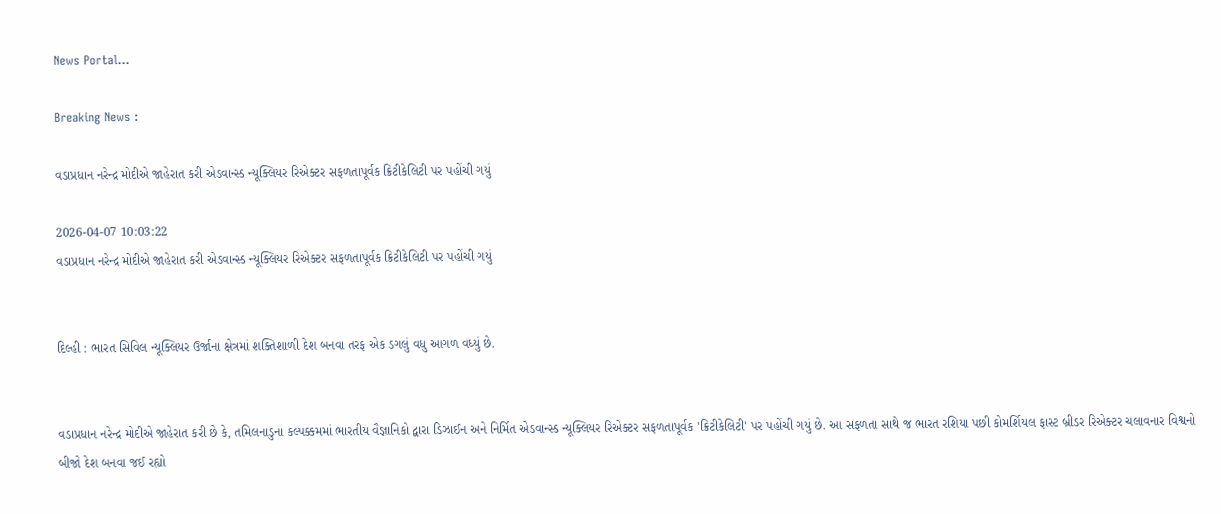News Portal...

Breaking News :

વડાપ્રધાન નરેન્દ્ર મોદીએ જાહેરાત કરી એડવાન્સ્ડ ન્યૂક્લિયર રિએક્ટર સફળતાપૂર્વક ક્રિટીકેલિટી પર પહોંચી ગયું

2026-04-07 10:03:22
વડાપ્રધાન નરેન્દ્ર મોદીએ જાહેરાત કરી એડવાન્સ્ડ ન્યૂક્લિયર રિએક્ટર સફળતાપૂર્વક ક્રિટીકેલિટી પર પહોંચી ગયું


દિલ્હી : ભારત સિવિલ ન્યૂક્લિયર ઉર્જાના ક્ષેત્રમાં શક્તિશાળી દેશ બનવા તરફ એક ડગલું વધુ આગળ વધ્યું છે.


વડાપ્રધાન નરેન્દ્ર મોદીએ જાહેરાત કરી છે કે, તમિલનાડુના કલ્પક્કમમાં ભારતીય વૈજ્ઞાનિકો દ્વારા ડિઝાઈન અને નિર્મિત એડવાન્સ્ડ ન્યૂક્લિયર રિએક્ટર સફળતાપૂર્વક 'ક્રિટીકેલિટી' પર પહોંચી ગયું છે. આ સફળતા સાથે જ ભારત રશિયા પછી કોમર્શિયલ ફાસ્ટ બ્રીડર રિએક્ટર ચલાવનાર વિશ્વનો બીજો દેશ બનવા જઈ રહ્યો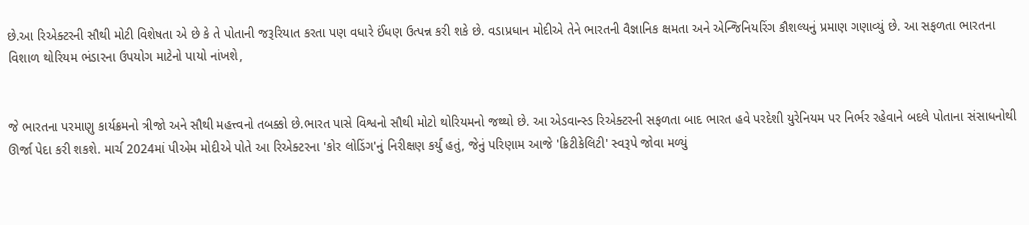છે.આ રિએક્ટરની સૌથી મોટી વિશેષતા એ છે કે તે પોતાની જરૂરિયાત કરતા પણ વધારે ઈંધણ ઉત્પન્ન કરી શકે છે. વડાપ્રધાન મોદીએ તેને ભારતની વૈજ્ઞાનિક ક્ષમતા અને એન્જિનિયરિંગ કૌશલ્યનું પ્રમાણ ગણાવ્યું છે. આ સફળતા ભારતના વિશાળ થોરિયમ ભંડારના ઉપયોગ માટેનો પાયો નાંખશે,


જે ભારતના પરમાણુ કાર્યક્રમનો ત્રીજો અને સૌથી મહત્ત્વનો તબક્કો છે.ભારત પાસે વિશ્વનો સૌથી મોટો થોરિયમનો જથ્થો છે. આ એડવાન્સ્ડ રિએક્ટરની સફળતા બાદ ભારત હવે પરદેશી યુરેનિયમ પર નિર્ભર રહેવાને બદલે પોતાના સંસાધનોથી ઊર્જા પેદા કરી શકશે. માર્ચ 2024માં પીએમ મોદીએ પોતે આ રિએક્ટરના 'કોર લોડિંગ'નું નિરીક્ષણ કર્યું હતું, જેનું પરિણામ આજે 'ક્રિટીકેલિટી' સ્વરૂપે જોવા મળ્યું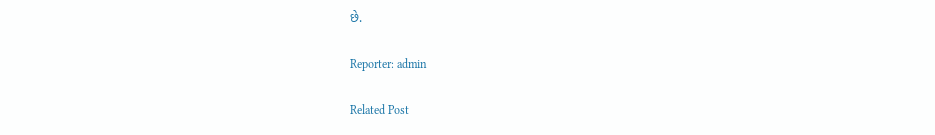છે.

Reporter: admin

Related Post